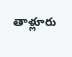తాళ్లూరు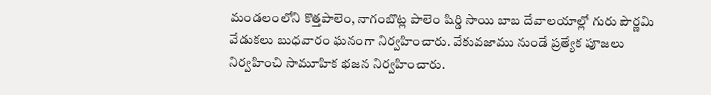మండలంలోని కొత్తపాలెం, నాగంబొట్ల పాలెం షిర్డి సాయి బాబ దేవాలయాల్లో గురు పౌర్ణమి వేడుకలు బుధవారం ఘనంగా నిర్వహించారు. వేకువజాము నుండే ప్రత్యేక పూజలు నిర్వహించి సామూహిక భజన నిర్వహించారు.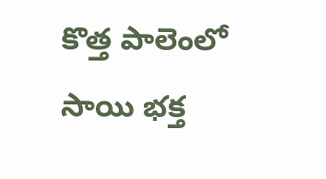కొత్త పాలెంలో సాయి భక్త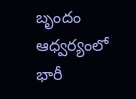బృందం ఆధ్వర్యంలో భారీ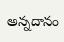అన్నదానం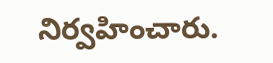నిర్వహించారు.